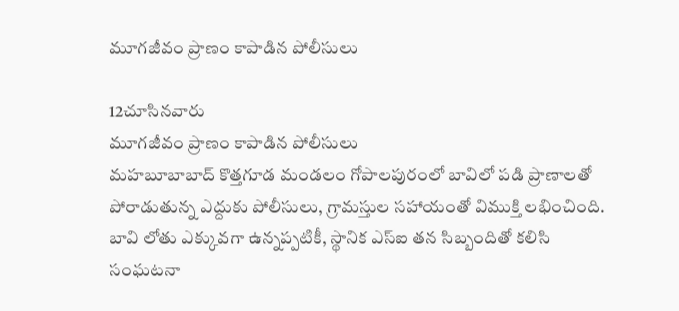మూగజీవం ప్రాణం కాపాడిన పోలీసులు

12చూసినవారు
మూగజీవం ప్రాణం కాపాడిన పోలీసులు
మహబూబాబాద్ కొత్తగూడ మండలం గోపాలపురంలో బావిలో పడి ప్రాణాలతో పోరాడుతున్న ఎద్దుకు పోలీసులు, గ్రామస్తుల సహాయంతో విముక్తి లభించింది. బావి లోతు ఎక్కువగా ఉన్నప్పటికీ, స్థానిక ఎస్ఐ తన సిబ్బందితో కలిసి సంఘటనా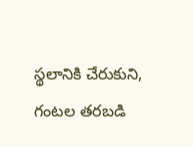స్థలానికి చేరుకుని, గంటల తరబడి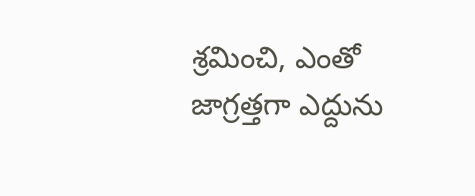శ్రమించి, ఎంతో జాగ్రత్తగా ఎద్దును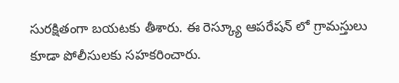సురక్షితంగా బయటకు తీశారు. ఈ రెస్క్యూ ఆపరేషన్ లో గ్రామస్తులు కూడా పోలీసులకు సహకరించారు.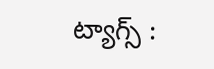ట్యాగ్స్ :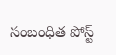సంబంధిత పోస్ట్